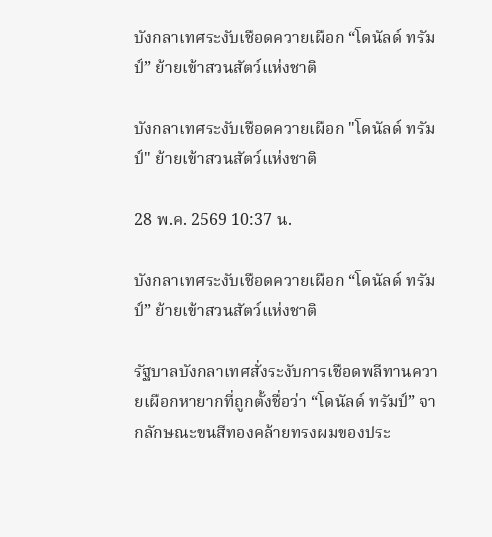บังกลาเทศระงับเชือดควายเผือก “โดนัลด์ ทรัมป์” ย้ายเข้าสวนสัตว์แห่งชาติ

บังกลาเทศระงับเชือดควายเผือก "โดนัลด์ ทรัมป์" ย้ายเข้าสวนสัตว์แห่งชาติ

28 พ.ค. 2569 10:37 น.

บังกลาเทศระงับเชือดควายเผือก “โดนัลด์ ทรัมป์” ย้ายเข้าสวนสัตว์แห่งชาติ

รัฐบาลบังกลาเทศสั่งระงับการเชือดพลีทานควายเผือกหายากที่ถูกตั้งชื่อว่า “โดนัลด์ ทรัมป์” จากลักษณะขนสีทองคล้ายทรงผมของประ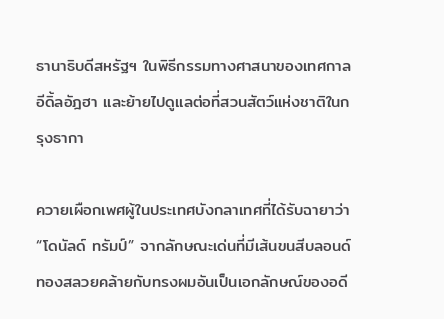ธานาธิบดีสหรัฐฯ ในพิธีกรรมทางศาสนาของเทศกาลอีดิ้ลอัฎฮา และย้ายไปดูแลต่อที่สวนสัตว์แห่งชาติในกรุงธากา

ควายเผือกเพศผู้ในประเทศบังกลาเทศที่ได้รับฉายาว่า “โดนัลด์ ทรัมป์” จากลักษณะเด่นที่มีเส้นขนสีบลอนด์ทองสลวยคล้ายกับทรงผมอันเป็นเอกลักษณ์ของอดี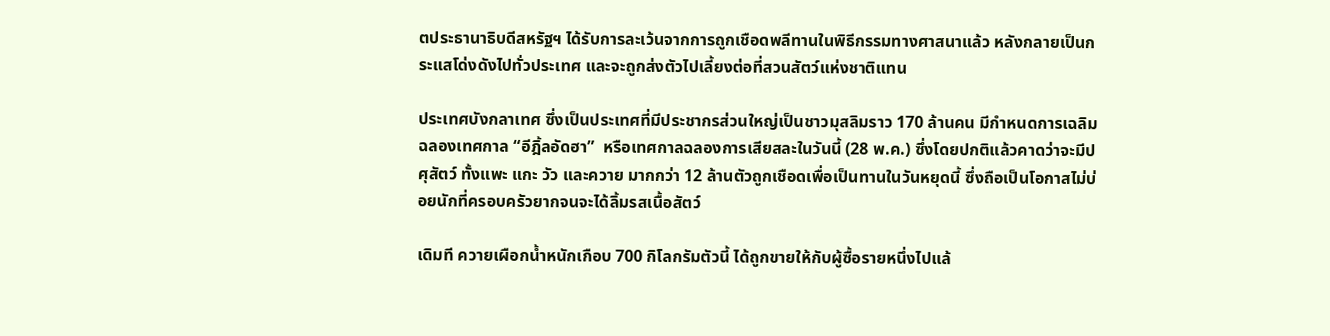ตประธานาธิบดีสหรัฐฯ ได้รับการละเว้นจากการถูกเชือดพลีทานในพิธีกรรมทางศาสนาแล้ว หลังกลายเป็นกระแสโด่งดังไปทั่วประเทศ และจะถูกส่งตัวไปเลี้ยงต่อที่สวนสัตว์แห่งชาติแทน

ประเทศบังกลาเทศ ซึ่งเป็นประเทศที่มีประชากรส่วนใหญ่เป็นชาวมุสลิมราว 170 ล้านคน มีกำหนดการเฉลิมฉลองเทศกาล “อีฎิ้ลอัดฮา”  หรือเทศกาลฉลองการเสียสละในวันนี้ (28 พ.ค.) ซึ่งโดยปกติแล้วคาดว่าจะมีปศุสัตว์ ทั้งแพะ แกะ วัว และควาย มากกว่า 12 ล้านตัวถูกเชือดเพื่อเป็นทานในวันหยุดนี้ ซึ่งถือเป็นโอกาสไม่บ่อยนักที่ครอบครัวยากจนจะได้ลิ้มรสเนื้อสัตว์

เดิมที ควายเผือกน้ำหนักเกือบ 700 กิโลกรัมตัวนี้ ได้ถูกขายให้กับผู้ซื้อรายหนึ่งไปแล้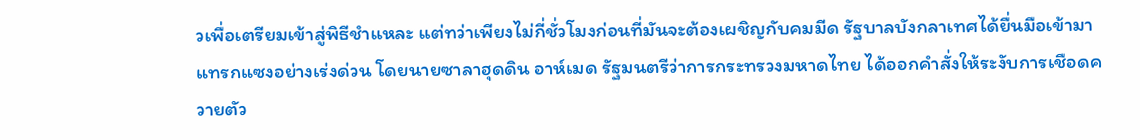วเพื่อเตรียมเข้าสู่พิธีชำแหละ แต่ทว่าเพียงไม่กี่ชั่วโมงก่อนที่มันจะต้องเผชิญกับคมมีด รัฐบาลบังกลาเทศได้ยื่นมือเข้ามาแทรกแซงอย่างเร่งด่วน โดยนายซาลาฮุดดิน อาห์เมด รัฐมนตรีว่าการกระทรวงมหาดไทย ได้ออกคำสั่งให้ระงับการเชือดควายตัว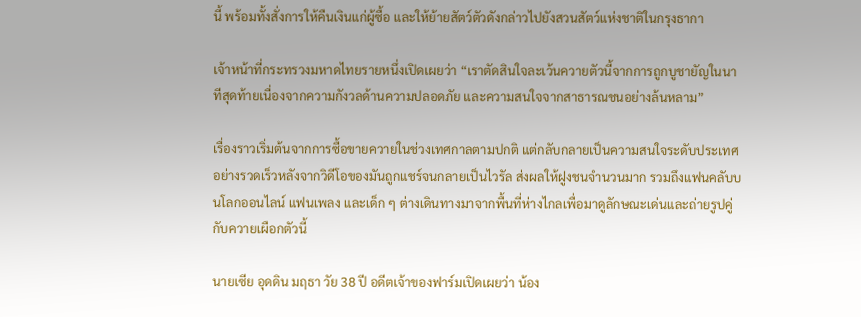นี้ พร้อมทั้งสั่งการให้คืนเงินแก่ผู้ซื้อ และให้ย้ายสัตว์ตัวดังกล่าวไปยังสวนสัตว์แห่งชาติในกรุงธากา

เจ้าหน้าที่กระทรวงมหาดไทยรายหนึ่งเปิดเผยว่า “เราตัดสินใจละเว้นควายตัวนี้จากการถูกบูชายัญในนาทีสุดท้ายเนื่องจากความกังวลด้านความปลอดภัย และความสนใจจากสาธารณชนอย่างล้นหลาม”

เรื่องราวเริ่มต้นจากการซื้อขายควายในช่วงเทศกาลตามปกติ แต่กลับกลายเป็นความสนใจระดับประเทศอย่างรวดเร็วหลังจากวิดีโอของมันถูกแชร์จนกลายเป็นไวรัล ส่งผลให้ฝูงชนจำนวนมาก รวมถึงแฟนคลับบนโลกออนไลน์ แฟนเพลง และเด็ก ๆ ต่างเดินทางมาจากพื้นที่ห่างไกลเพื่อมาดูลักษณะเด่นและถ่ายรูปคู่กับควายเผือกตัวนี้

นายเซีย อุดดิน มฤธา วัย 38 ปี อดีตเจ้าของฟาร์มเปิดเผยว่า น้อง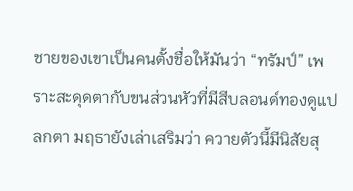ชายของเขาเป็นคนตั้งชื่อให้มันว่า “ทรัมป์” เพราะสะดุดตากับขนส่วนหัวที่มีสีบลอนด์ทองดูแปลกตา มฤธายังเล่าเสริมว่า ควายตัวนี้มีนิสัยสุ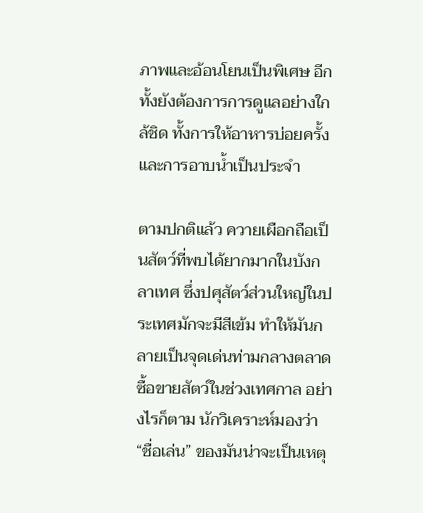ภาพและอ้อนโยนเป็นพิเศษ อีกทั้งยังต้องการการดูแลอย่างใกล้ชิด ทั้งการให้อาหารบ่อยครั้งและการอาบน้ำเป็นประจำ

ตามปกติแล้ว ควายเผือกถือเป็นสัตว์ที่พบได้ยากมากในบังกลาเทศ ซึ่งปศุสัตว์ส่วนใหญ่ในประเทศมักจะมีสีเข้ม ทำให้มันกลายเป็นจุดเด่นท่ามกลางตลาดซื้อขายสัตว์ในช่วงเทศกาล อย่างไรก็ตาม นักวิเคราะห์มองว่า “ชื่อเล่น” ของมันน่าจะเป็นเหตุ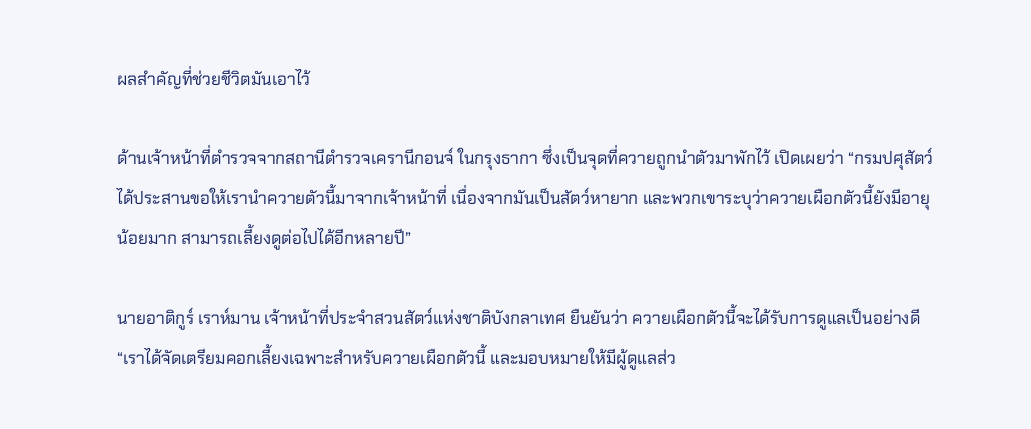ผลสำคัญที่ช่วยชีวิตมันเอาไว้

ด้านเจ้าหน้าที่ตำรวจจากสถานีตำรวจเครานีกอนจ์ ในกรุงธากา ซึ่งเป็นจุดที่ควายถูกนำตัวมาพักไว้ เปิดเผยว่า “กรมปศุสัตว์ได้ประสานขอให้เรานำควายตัวนี้มาจากเจ้าหน้าที่ เนื่องจากมันเป็นสัตว์หายาก และพวกเขาระบุว่าควายเผือกตัวนี้ยังมีอายุน้อยมาก สามารถเลี้ยงดูต่อไปได้อีกหลายปี”

นายอาติกูร์ เราห์มาน เจ้าหน้าที่ประจำสวนสัตว์แห่งชาติบังกลาเทศ ยืนยันว่า ควายเผือกตัวนี้จะได้รับการดูแลเป็นอย่างดี “เราได้จัดเตรียมคอกเลี้ยงเฉพาะสำหรับควายเผือกตัวนี้ และมอบหมายให้มีผู้ดูแลส่ว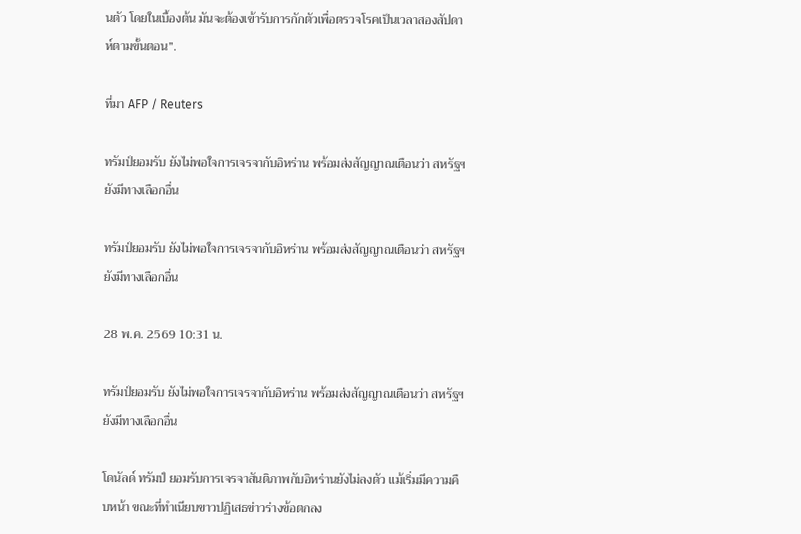นตัว โดยในเบื้องต้น มันจะต้องเข้ารับการกักตัวเพื่อตรวจโรคเป็นเวลาสองสัปดาห์ตามขั้นตอน”.

ที่มา AFP / Reuters

ทรัมป์ยอมรับ ยังไม่พอใจการเจรจากับอิหร่าน พร้อมส่งสัญญาณเตือนว่า สหรัฐฯ ยังมีทางเลือกอื่น

ทรัมป์ยอมรับ ยังไม่พอใจการเจรจากับอิหร่าน พร้อมส่งสัญญาณเตือนว่า สหรัฐฯ ยังมีทางเลือกอื่น

28 พ.ค. 2569 10:31 น.

ทรัมป์ยอมรับ ยังไม่พอใจการเจรจากับอิหร่าน พร้อมส่งสัญญาณเตือนว่า สหรัฐฯ ยังมีทางเลือกอื่น

โดนัลด์ ทรัมป์ ยอมรับการเจรจาสันติภาพกับอิหร่านยังไม่ลงตัว แม้เริ่มมีความคืบหน้า ขณะที่ทำเนียบขาวปฏิเสธข่าวร่างข้อตกลง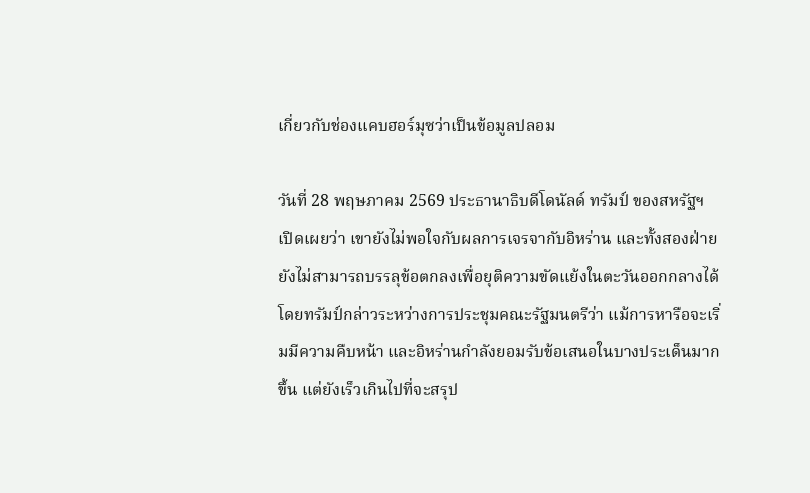เกี่ยวกับช่องแคบฮอร์มุซว่าเป็นข้อมูลปลอม

วันที่ 28 พฤษภาคม 2569 ประธานาธิบดีโดนัลด์ ทรัมป์ ของสหรัฐฯ เปิดเผยว่า เขายังไม่พอใจกับผลการเจรจากับอิหร่าน และทั้งสองฝ่ายยังไม่สามารถบรรลุข้อตกลงเพื่อยุติความขัดแย้งในตะวันออกกลางได้ โดยทรัมป์กล่าวระหว่างการประชุมคณะรัฐมนตรีว่า แม้การหารือจะเริ่มมีความคืบหน้า และอิหร่านกำลังยอมรับข้อเสนอในบางประเด็นมากขึ้น แต่ยังเร็วเกินไปที่จะสรุป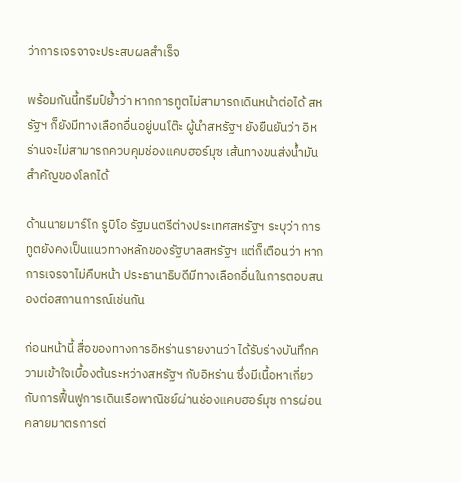ว่าการเจรจาจะประสบผลสำเร็จ

พร้อมกันนี้ทรีมป์ย้ำว่า หากการทูตไม่สามารถเดินหน้าต่อได้ สหรัฐฯ ก็ยังมีทางเลือกอื่นอยู่บนโต๊ะ ผู้นำสหรัฐฯ ยังยืนยันว่า อิหร่านจะไม่สามารถควบคุมช่องแคบฮอร์มุซ เส้นทางขนส่งน้ำมันสำคัญของโลกได้

ด้านนายมาร์โก รูบิโอ รัฐมนตรีต่างประเทศสหรัฐฯ ระบุว่า การทูตยังคงเป็นแนวทางหลักของรัฐบาลสหรัฐฯ แต่ก็เตือนว่า หากการเจรจาไม่คืบหน้า ประธานาธิบดีมีทางเลือกอื่นในการตอบสนองต่อสถานการณ์เช่นกัน

ก่อนหน้านี้ สื่อของทางการอิหร่านรายงานว่า ได้รับร่างบันทึกความเข้าใจเบื้องต้นระหว่างสหรัฐฯ กับอิหร่าน ซึ่งมีเนื้อหาเกี่ยวกับการฟื้นฟูการเดินเรือพาณิชย์ผ่านช่องแคบฮอร์มุซ การผ่อนคลายมาตรการต่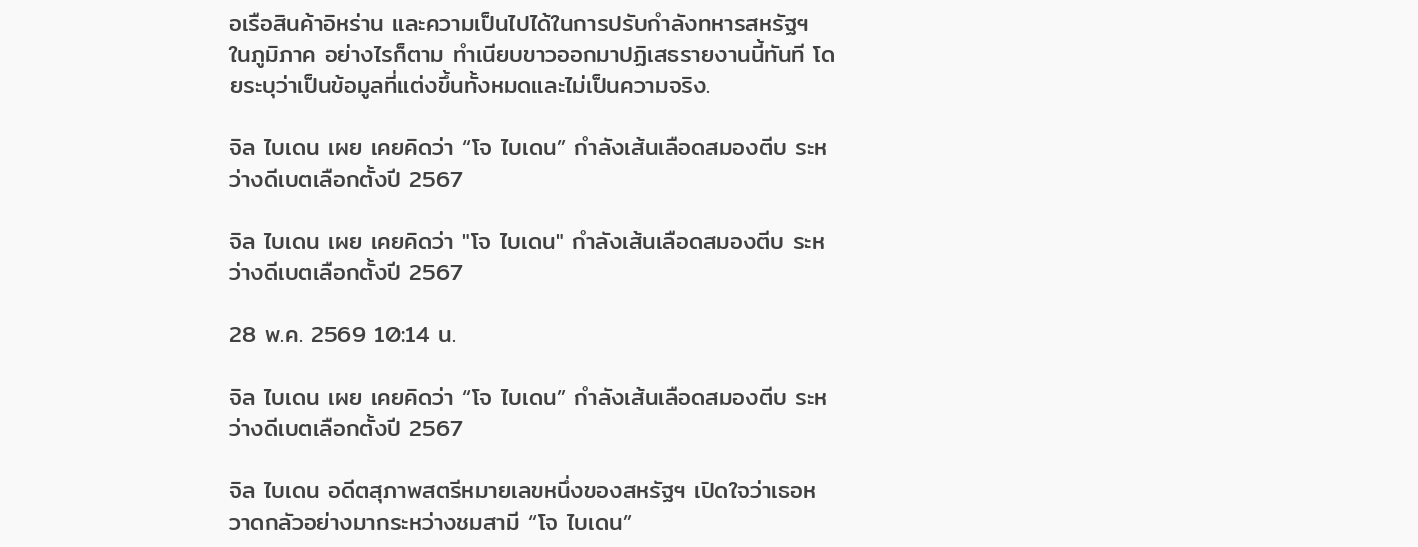อเรือสินค้าอิหร่าน และความเป็นไปได้ในการปรับกำลังทหารสหรัฐฯ ในภูมิภาค อย่างไรก็ตาม ทำเนียบขาวออกมาปฏิเสธรายงานนี้ทันที โดยระบุว่าเป็นข้อมูลที่แต่งขึ้นทั้งหมดและไม่เป็นความจริง.

จิล ไบเดน เผย เคยคิดว่า “โจ ไบเดน” กำลังเส้นเลือดสมองตีบ ระหว่างดีเบตเลือกตั้งปี 2567

จิล ไบเดน เผย เคยคิดว่า "โจ ไบเดน" กำลังเส้นเลือดสมองตีบ ระหว่างดีเบตเลือกตั้งปี 2567

28 พ.ค. 2569 10:14 น.

จิล ไบเดน เผย เคยคิดว่า “โจ ไบเดน” กำลังเส้นเลือดสมองตีบ ระหว่างดีเบตเลือกตั้งปี 2567

จิล ไบเดน อดีตสุภาพสตรีหมายเลขหนึ่งของสหรัฐฯ เปิดใจว่าเธอหวาดกลัวอย่างมากระหว่างชมสามี “โจ ไบเดน”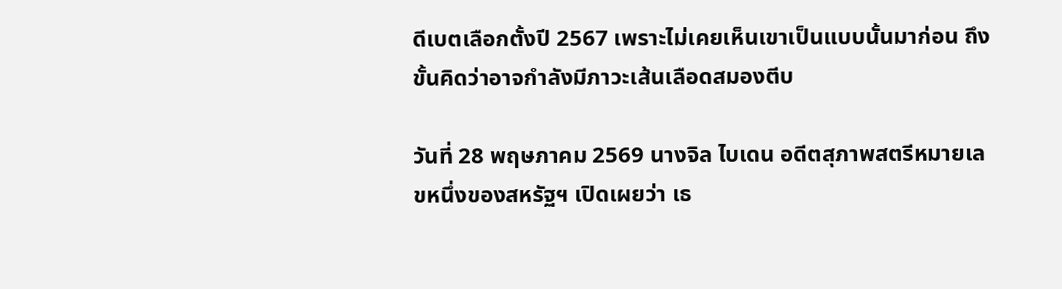ดีเบตเลือกตั้งปี 2567 เพราะไม่เคยเห็นเขาเป็นแบบนั้นมาก่อน ถึงขั้นคิดว่าอาจกำลังมีภาวะเส้นเลือดสมองตีบ

วันที่ 28 พฤษภาคม 2569 นางจิล ไบเดน อดีตสุภาพสตรีหมายเลขหนึ่งของสหรัฐฯ เปิดเผยว่า เธ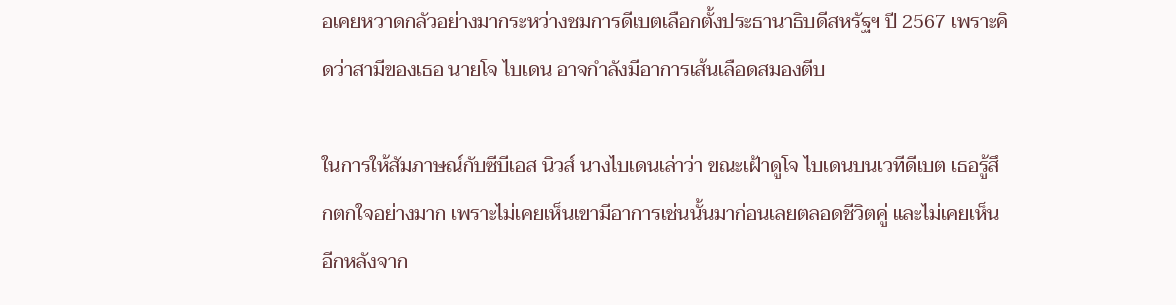อเคยหวาดกลัวอย่างมากระหว่างชมการดีเบตเลือกตั้งประธานาธิบดีสหรัฐฯ ปี 2567 เพราะคิดว่าสามีของเธอ นายโจ ไบเดน อาจกำลังมีอาการเส้นเลือดสมองตีบ

ในการให้สัมภาษณ์กับซีบีเอส นิวส์ นางไบเดนเล่าว่า ขณะเฝ้าดูโจ ไบเดนบนเวทีดีเบต เธอรู้สึกตกใจอย่างมาก เพราะไม่เคยเห็นเขามีอาการเช่นนั้นมาก่อนเลยตลอดชีวิตคู่ และไม่เคยเห็นอีกหลังจาก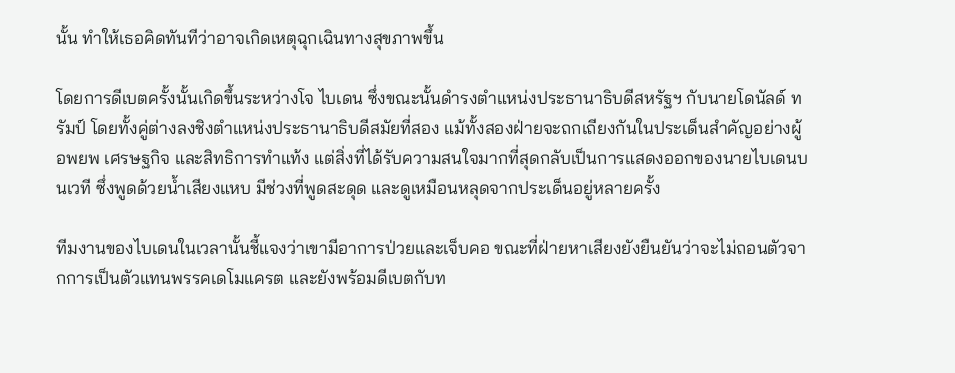นั้น ทำให้เธอคิดทันทีว่าอาจเกิดเหตุฉุกเฉินทางสุขภาพขึ้น

โดยการดีเบตครั้งนั้นเกิดขึ้นระหว่างโจ ไบเดน ซึ่งขณะนั้นดำรงตำแหน่งประธานาธิบดีสหรัฐฯ กับนายโดนัลด์ ทรัมป์ โดยทั้งคู่ต่างลงชิงตำแหน่งประธานาธิบดีสมัยที่สอง แม้ทั้งสองฝ่ายจะถกเถียงกันในประเด็นสำคัญอย่างผู้อพยพ เศรษฐกิจ และสิทธิการทำแท้ง แต่สิ่งที่ได้รับความสนใจมากที่สุดกลับเป็นการแสดงออกของนายไบเดนบนเวที ซึ่งพูดด้วยน้ำเสียงแหบ มีช่วงที่พูดสะดุด และดูเหมือนหลุดจากประเด็นอยู่หลายครั้ง

ทีมงานของไบเดนในเวลานั้นชี้แจงว่าเขามีอาการป่วยและเจ็บคอ ขณะที่ฝ่ายหาเสียงยังยืนยันว่าจะไม่ถอนตัวจากการเป็นตัวแทนพรรคเดโมแครต และยังพร้อมดีเบตกับท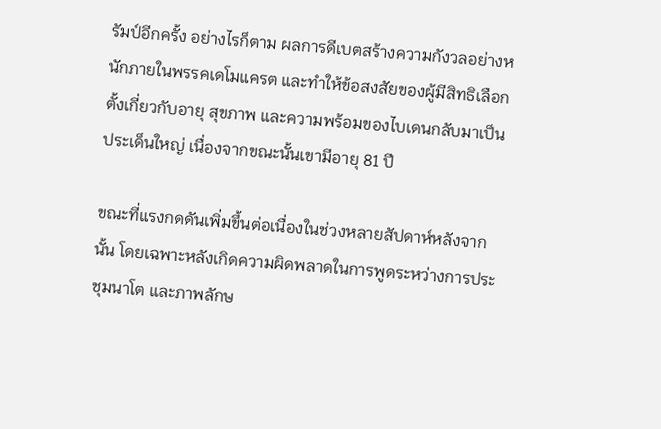รัมป์อีกครั้ง อย่างไรก็ตาม ผลการดีเบตสร้างความกังวลอย่างหนักภายในพรรคเดโมแครต และทำให้ข้อสงสัยของผู้มีสิทธิเลือกตั้งเกี่ยวกับอายุ สุขภาพ และความพร้อมของไบเดนกลับมาเป็นประเด็นใหญ่ เนื่องจากขณะนั้นเขามีอายุ 81 ปี

ขณะที่แรงกดดันเพิ่มขึ้นต่อเนื่องในช่วงหลายสัปดาห์หลังจากนั้น โดยเฉพาะหลังเกิดความผิดพลาดในการพูดระหว่างการประชุมนาโต และภาพลักษ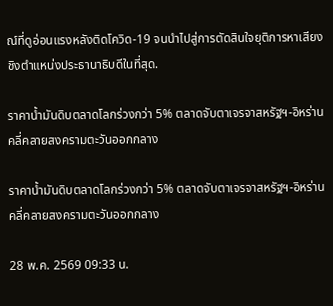ณ์ที่ดูอ่อนแรงหลังติดโควิด-19 จนนำไปสู่การตัดสินใจยุติการหาเสียงชิงตำแหน่งประธานาธิบดีในที่สุด.

ราคาน้ำมันดิบตลาดโลกร่วงกว่า 5% ตลาดจับตาเจรจาสหรัฐฯ-อิหร่านคลี่คลายสงครามตะวันออกกลาง

ราคาน้ำมันดิบตลาดโลกร่วงกว่า 5% ตลาดจับตาเจรจาสหรัฐฯ-อิหร่านคลี่คลายสงครามตะวันออกกลาง

28 พ.ค. 2569 09:33 น.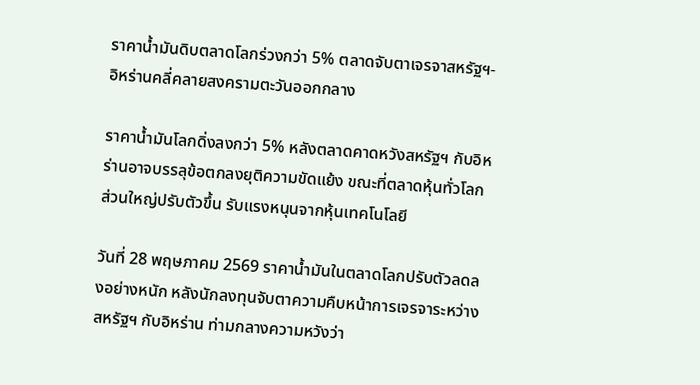ราคาน้ำมันดิบตลาดโลกร่วงกว่า 5% ตลาดจับตาเจรจาสหรัฐฯ-อิหร่านคลี่คลายสงครามตะวันออกกลาง

ราคาน้ำมันโลกดิ่งลงกว่า 5% หลังตลาดคาดหวังสหรัฐฯ กับอิหร่านอาจบรรลุข้อตกลงยุติความขัดแย้ง ขณะที่ตลาดหุ้นทั่วโลกส่วนใหญ่ปรับตัวขึ้น รับแรงหนุนจากหุ้นเทคโนโลยี

วันที่ 28 พฤษภาคม 2569 ราคาน้ำมันในตลาดโลกปรับตัวลดลงอย่างหนัก หลังนักลงทุนจับตาความคืบหน้าการเจรจาระหว่างสหรัฐฯ กับอิหร่าน ท่ามกลางความหวังว่า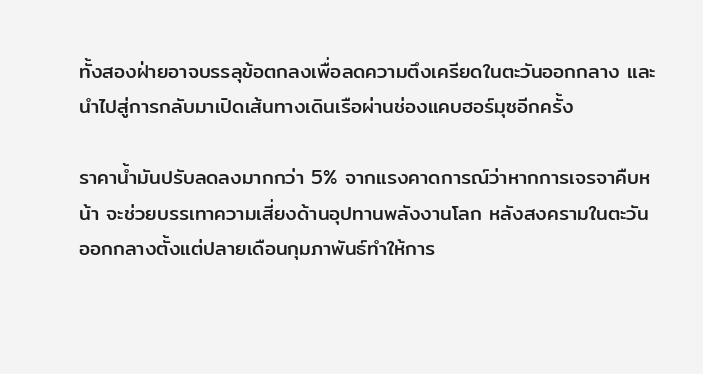ทั้งสองฝ่ายอาจบรรลุข้อตกลงเพื่อลดความตึงเครียดในตะวันออกกลาง และนำไปสู่การกลับมาเปิดเส้นทางเดินเรือผ่านช่องแคบฮอร์มุซอีกครั้ง

ราคาน้ำมันปรับลดลงมากกว่า 5% จากแรงคาดการณ์ว่าหากการเจรจาคืบหน้า จะช่วยบรรเทาความเสี่ยงด้านอุปทานพลังงานโลก หลังสงครามในตะวันออกกลางตั้งแต่ปลายเดือนกุมภาพันธ์ทำให้การ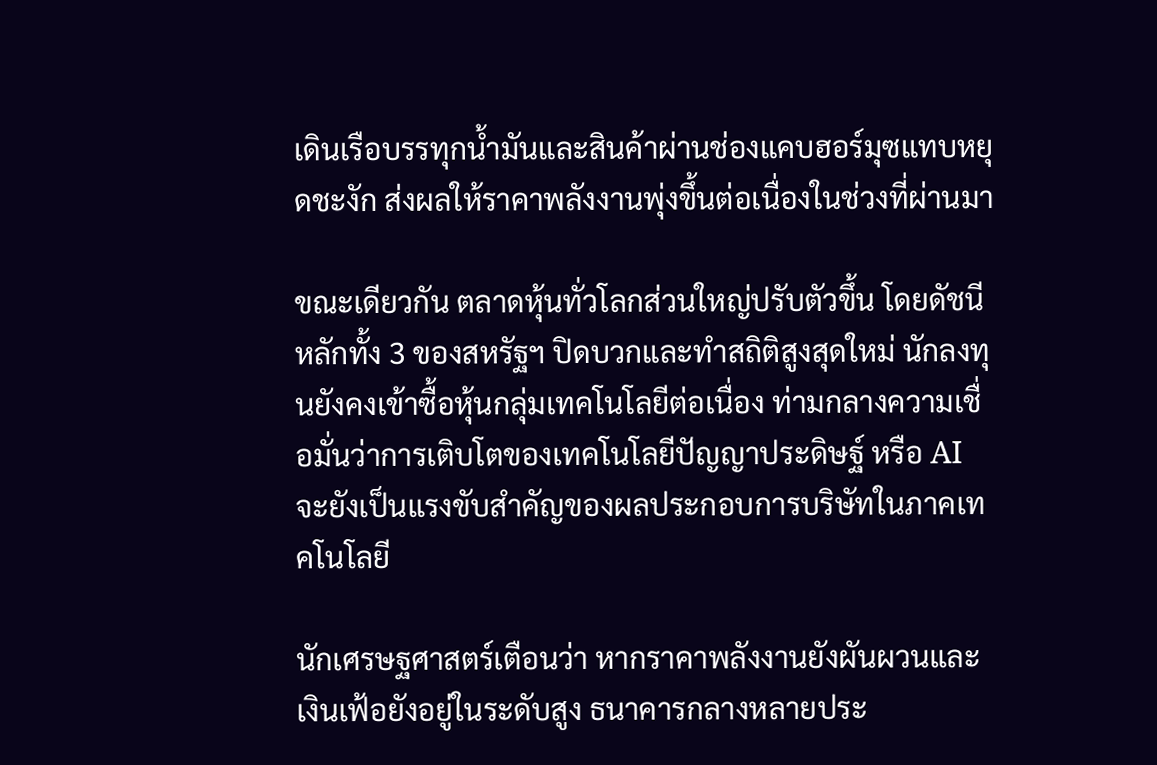เดินเรือบรรทุกน้ำมันและสินค้าผ่านช่องแคบฮอร์มุซแทบหยุดชะงัก ส่งผลให้ราคาพลังงานพุ่งขึ้นต่อเนื่องในช่วงที่ผ่านมา

ขณะเดียวกัน ตลาดหุ้นทั่วโลกส่วนใหญ่ปรับตัวขึ้น โดยดัชนีหลักทั้ง 3 ของสหรัฐฯ ปิดบวกและทำสถิติสูงสุดใหม่ นักลงทุนยังคงเข้าซื้อหุ้นกลุ่มเทคโนโลยีต่อเนื่อง ท่ามกลางความเชื่อมั่นว่าการเติบโตของเทคโนโลยีปัญญาประดิษฐ์ หรือ AI จะยังเป็นแรงขับสำคัญของผลประกอบการบริษัทในภาคเทคโนโลยี

นักเศรษฐศาสตร์เตือนว่า หากราคาพลังงานยังผันผวนและเงินเฟ้อยังอยู่ในระดับสูง ธนาคารกลางหลายประ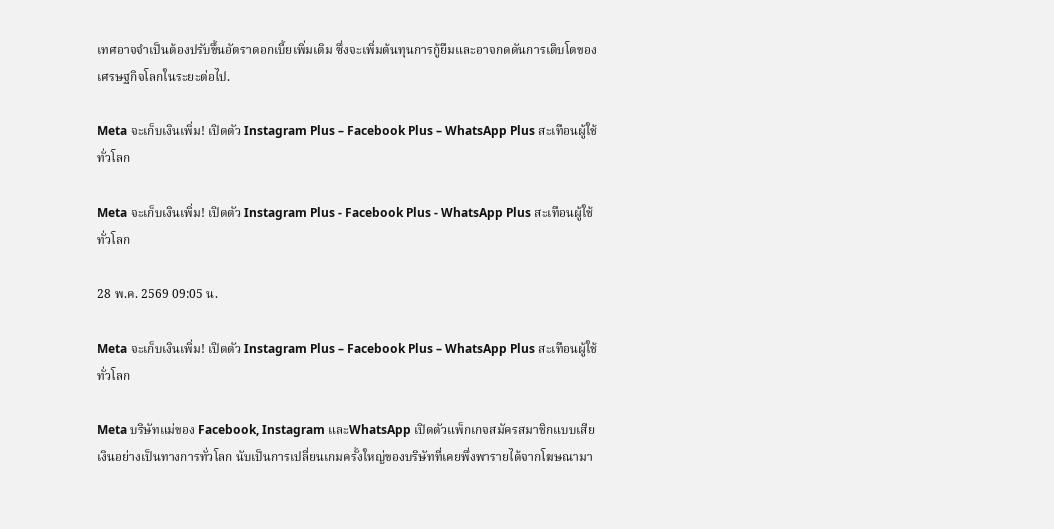เทศอาจจำเป็นต้องปรับขึ้นอัตราดอกเบี้ยเพิ่มเติม ซึ่งจะเพิ่มต้นทุนการกู้ยืมและอาจกดดันการเติบโตของเศรษฐกิจโลกในระยะต่อไป.

Meta จะเก็บเงินเพิ่ม! เปิดตัว Instagram Plus – Facebook Plus – WhatsApp Plus สะเทือนผู้ใช้ทั่วโลก

Meta จะเก็บเงินเพิ่ม! เปิดตัว Instagram Plus - Facebook Plus - WhatsApp Plus สะเทือนผู้ใช้ทั่วโลก

28 พ.ค. 2569 09:05 น.

Meta จะเก็บเงินเพิ่ม! เปิดตัว Instagram Plus – Facebook Plus – WhatsApp Plus สะเทือนผู้ใช้ทั่วโลก

Meta บริษัทแม่ของ Facebook, Instagram และWhatsApp เปิดตัวแพ็กเกจสมัครสมาชิกแบบเสียเงินอย่างเป็นทางการทั่วโลก นับเป็นการเปลี่ยนเกมครั้งใหญ่ของบริษัทที่เคยพึ่งพารายได้จากโฆษณามา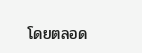โดยตลอด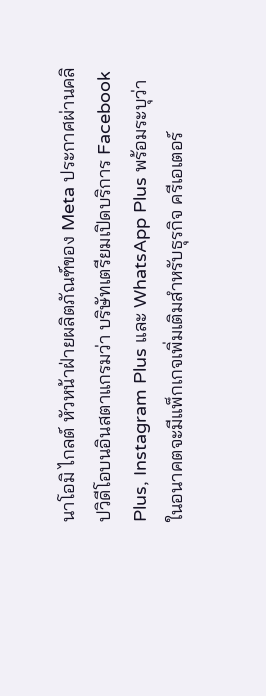นาโอมิ ไกลต์ หัวหน้าฝ่ายผลิตภัณฑ์ของ Meta ประกาศผ่านคลิปวิดีโอบนอินสตาแกรมว่า บริษัทเตรียมเปิดบริการ Facebook Plus, Instagram Plus และ WhatsApp Plus พร้อมระบุว่า ในอนาคตจะมีแพ็กเกจเพิ่มเติมสำหรับธุรกิจ ครีเอเตอร์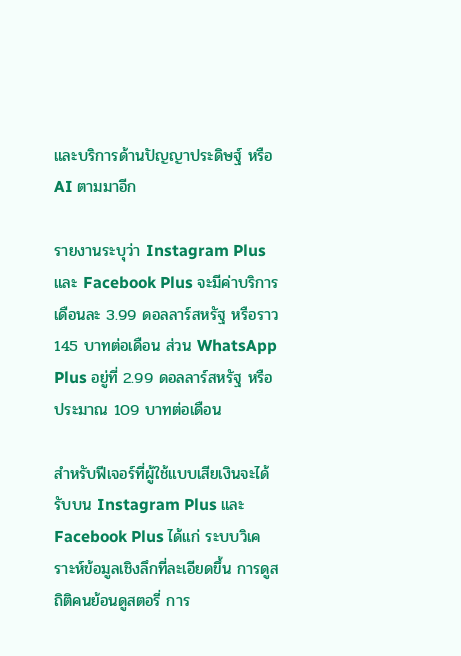และบริการด้านปัญญาประดิษฐ์ หรือ AI ตามมาอีก

รายงานระบุว่า Instagram Plus และ Facebook Plus จะมีค่าบริการเดือนละ 3.99 ดอลลาร์สหรัฐ หรือราว 145 บาทต่อเดือน ส่วน WhatsApp Plus อยู่ที่ 2.99 ดอลลาร์สหรัฐ หรือประมาณ 109 บาทต่อเดือน

สำหรับฟีเจอร์ที่ผู้ใช้แบบเสียเงินจะได้รับบน Instagram Plus และ Facebook Plus ได้แก่ ระบบวิเคราะห์ข้อมูลเชิงลึกที่ละเอียดขึ้น การดูสถิติคนย้อนดูสตอรี่ การ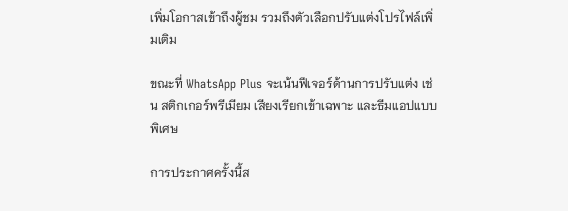เพิ่มโอกาสเข้าถึงผู้ชม รวมถึงตัวเลือกปรับแต่งโปรไฟล์เพิ่มเติม

ขณะที่ WhatsApp Plus จะเน้นฟีเจอร์ด้านการปรับแต่ง เช่น สติกเกอร์พรีเมียม เสียงเรียกเข้าเฉพาะ และธีมแอปแบบพิเศษ

การประกาศครั้งนี้ส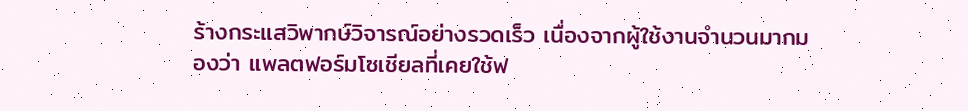ร้างกระแสวิพากษ์วิจารณ์อย่างรวดเร็ว เนื่องจากผู้ใช้งานจำนวนมากมองว่า แพลตฟอร์มโซเชียลที่เคยใช้ฟ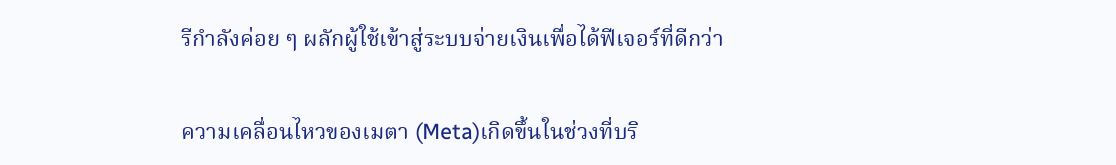รีกำลังค่อย ๆ ผลักผู้ใช้เข้าสู่ระบบจ่ายเงินเพื่อได้ฟีเจอร์ที่ดีกว่า

ความเคลื่อนไหวของเมตา (Meta)เกิดขึ้นในช่วงที่บริ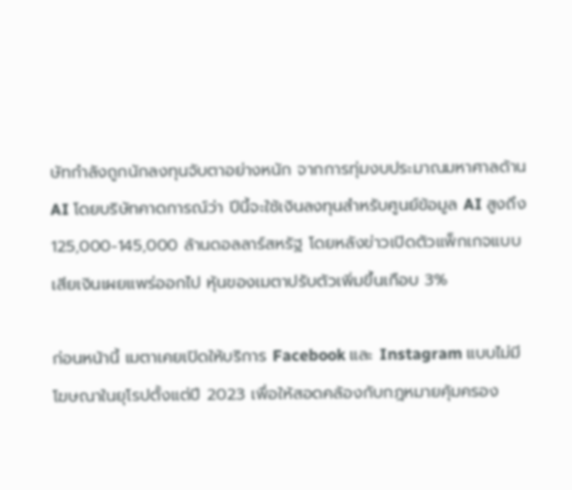ษัทกำลังถูกนักลงทุนจับตาอย่างหนัก จากการทุ่มงบประมาณมหาศาลด้าน AI โดยบริษัทคาดการณ์ว่า ปีนี้จะใช้เงินลงทุนสำหรับศูนย์ข้อมูล AI สูงถึง 125,000-145,000 ล้านดอลลาร์สหรัฐ โดยหลังข่าวเปิดตัวแพ็กเกจแบบเสียเงินเผยแพร่ออกไป หุ้นของเมตาปรับตัวเพิ่มขึ้นเกือบ 3%

ก่อนหน้านี้ เมตาเคยเปิดให้บริการ Facebook และ Instagram แบบไม่มีโฆษณาในยุโรปตั้งแต่ปี 2023 เพื่อให้สอดคล้องกับกฎหมายคุ้มครอง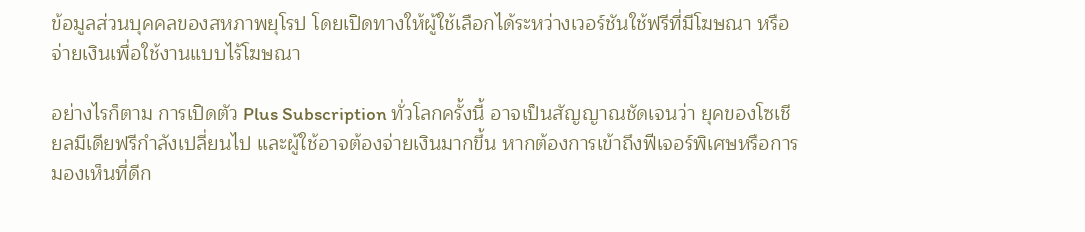ข้อมูลส่วนบุคคลของสหภาพยุโรป โดยเปิดทางให้ผู้ใช้เลือกได้ระหว่างเวอร์ชันใช้ฟรีที่มีโฆษณา หรือจ่ายเงินเพื่อใช้งานแบบไร้โฆษณา

อย่างไรก็ตาม การเปิดตัว Plus Subscription ทั่วโลกครั้งนี้ อาจเป็นสัญญาณชัดเจนว่า ยุคของโซเชียลมีเดียฟรีกำลังเปลี่ยนไป และผู้ใช้อาจต้องจ่ายเงินมากขึ้น หากต้องการเข้าถึงฟีเจอร์พิเศษหรือการมองเห็นที่ดีก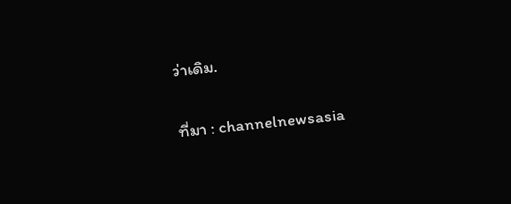ว่าเดิม.

ที่มา : channelnewsasia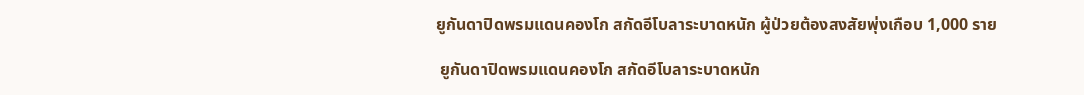ยูกันดาปิดพรมแดนคองโก สกัดอีโบลาระบาดหนัก ผู้ป่วยต้องสงสัยพุ่งเกือบ 1,000 ราย

 ยูกันดาปิดพรมแดนคองโก สกัดอีโบลาระบาดหนัก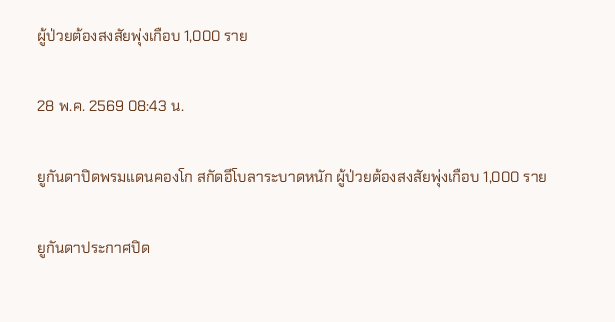ผู้ป่วยต้องสงสัยพุ่งเกือบ 1,000 ราย

28 พ.ค. 2569 08:43 น.

ยูกันดาปิดพรมแดนคองโก สกัดอีโบลาระบาดหนัก ผู้ป่วยต้องสงสัยพุ่งเกือบ 1,000 ราย

ยูกันดาประกาศปิด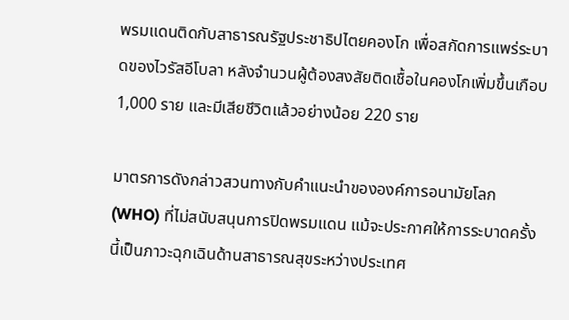พรมแดนติดกับสาธารณรัฐประชาธิปไตยคองโก เพื่อสกัดการแพร่ระบาดของไวรัสอีโบลา หลังจำนวนผู้ต้องสงสัยติดเชื้อในคองโกเพิ่มขึ้นเกือบ 1,000 ราย และมีเสียชีวิตแล้วอย่างน้อย 220 ราย

มาตรการดังกล่าวสวนทางกับคำแนะนำขององค์การอนามัยโลก (WHO) ที่ไม่สนับสนุนการปิดพรมแดน แม้จะประกาศให้การระบาดครั้งนี้เป็นภาวะฉุกเฉินด้านสาธารณสุขระหว่างประเทศ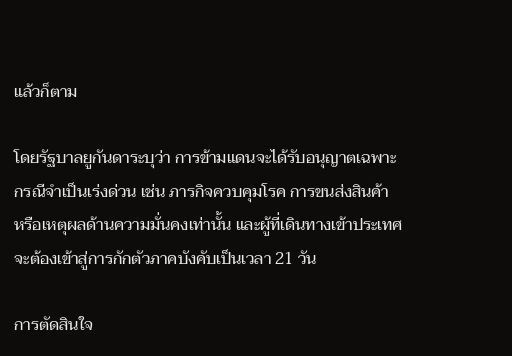แล้วก็ตาม

โดยรัฐบาลยูกันดาระบุว่า การข้ามแดนจะได้รับอนุญาตเฉพาะกรณีจำเป็นเร่งด่วน เช่น ภารกิจควบคุมโรค การขนส่งสินค้า หรือเหตุผลด้านความมั่นคงเท่านั้น และผู้ที่เดินทางเข้าประเทศจะต้องเข้าสู่การกักตัวภาคบังคับเป็นเวลา 21 วัน

การตัดสินใจ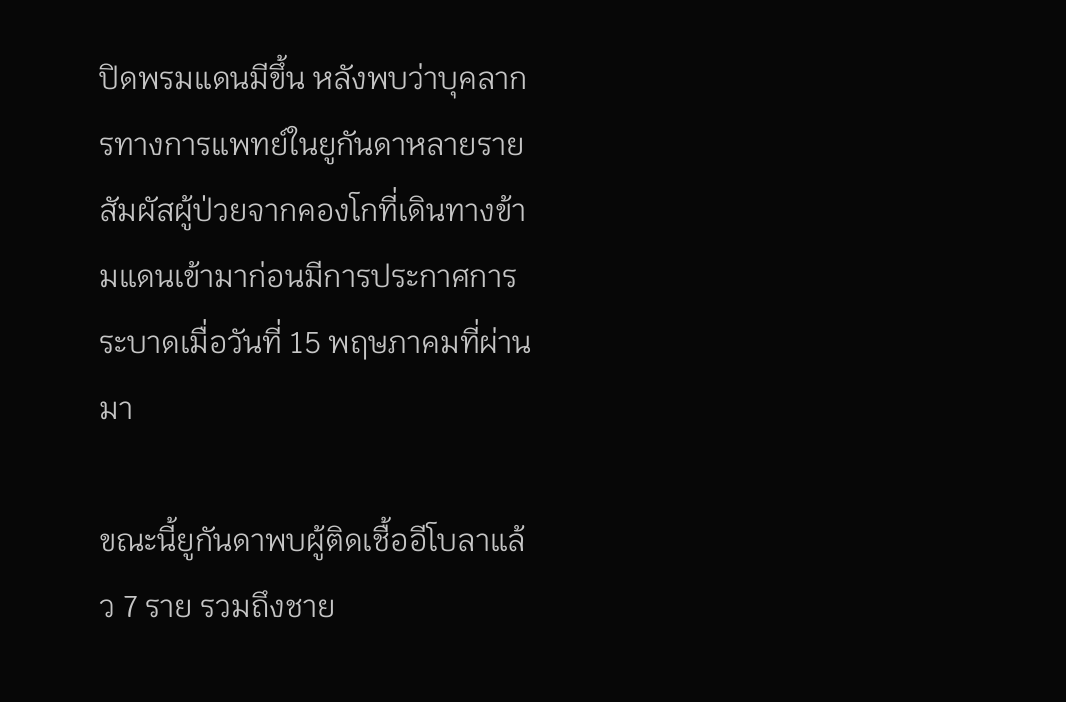ปิดพรมแดนมีขึ้น หลังพบว่าบุคลากรทางการแพทย์ในยูกันดาหลายรายสัมผัสผู้ป่วยจากคองโกที่เดินทางข้ามแดนเข้ามาก่อนมีการประกาศการระบาดเมื่อวันที่ 15 พฤษภาคมที่ผ่านมา

ขณะนี้ยูกันดาพบผู้ติดเชื้ออีโบลาแล้ว 7 ราย รวมถึงชาย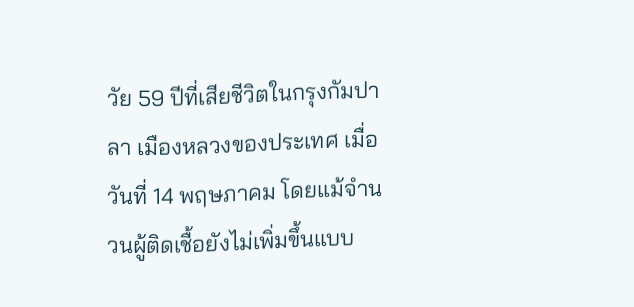วัย 59 ปีที่เสียชีวิตในกรุงกัมปาลา เมืองหลวงของประเทศ เมื่อวันที่ 14 พฤษภาคม โดยแม้จำนวนผู้ติดเชื้อยังไม่เพิ่มขึ้นแบบ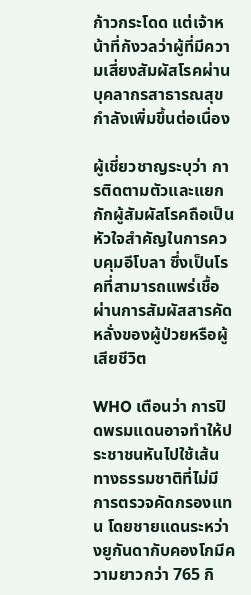ก้าวกระโดด แต่เจ้าหน้าที่กังวลว่าผู้ที่มีความเสี่ยงสัมผัสโรคผ่านบุคลากรสาธารณสุขกำลังเพิ่มขึ้นต่อเนื่อง

ผู้เชี่ยวชาญระบุว่า การติดตามตัวและแยกกักผู้สัมผัสโรคถือเป็นหัวใจสำคัญในการควบคุมอีโบลา ซึ่งเป็นโรคที่สามารถแพร่เชื้อผ่านการสัมผัสสารคัดหลั่งของผู้ป่วยหรือผู้เสียชีวิต

WHO เตือนว่า การปิดพรมแดนอาจทำให้ประชาชนหันไปใช้เส้นทางธรรมชาติที่ไม่มีการตรวจคัดกรองแทน โดยชายแดนระหว่างยูกันดากับคองโกมีความยาวกว่า 765 กิ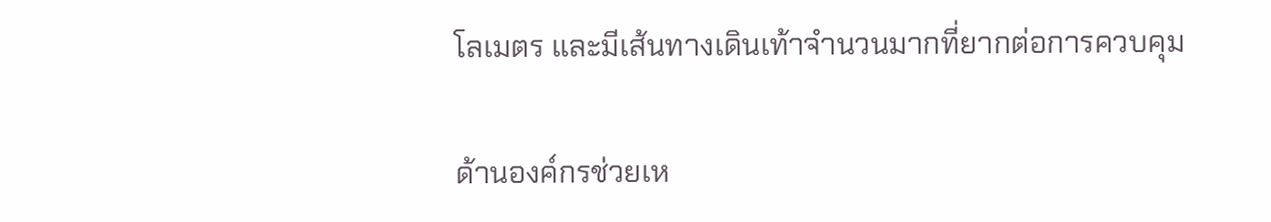โลเมตร และมีเส้นทางเดินเท้าจำนวนมากที่ยากต่อการควบคุม

ด้านองค์กรช่วยเห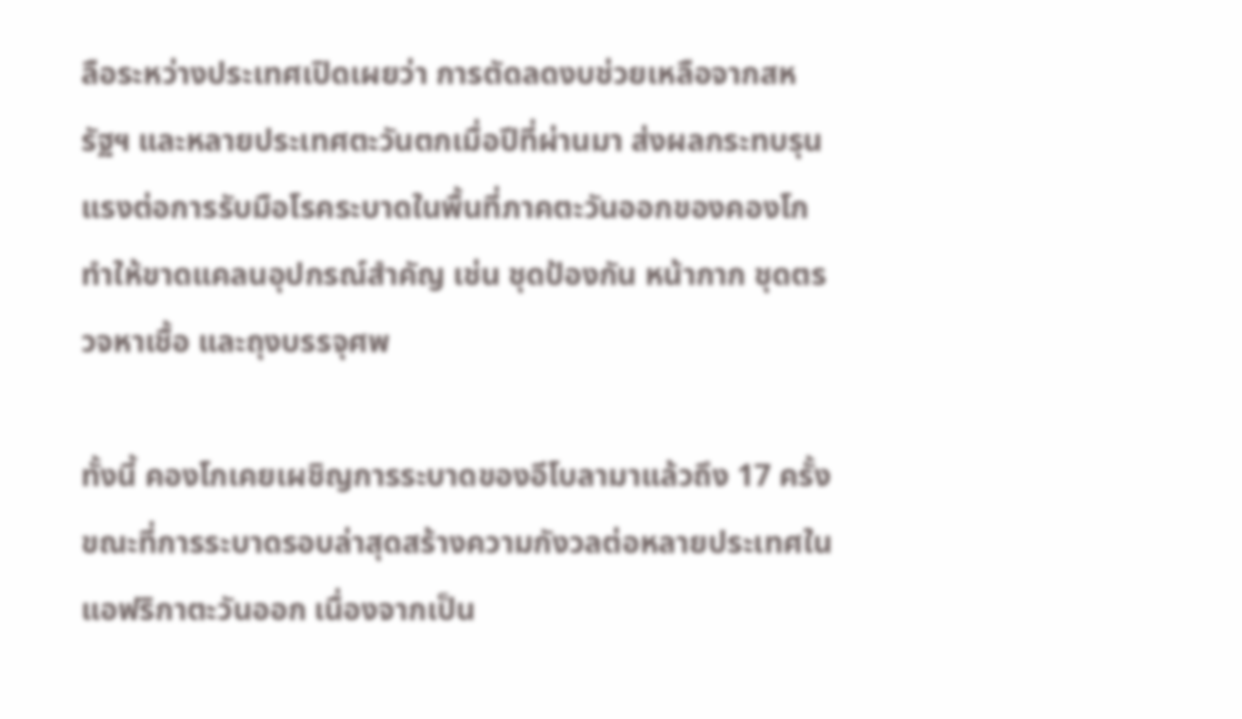ลือระหว่างประเทศเปิดเผยว่า การตัดลดงบช่วยเหลือจากสหรัฐฯ และหลายประเทศตะวันตกเมื่อปีที่ผ่านมา ส่งผลกระทบรุนแรงต่อการรับมือโรคระบาดในพื้นที่ภาคตะวันออกของคองโก ทำให้ขาดแคลนอุปกรณ์สำคัญ เช่น ชุดป้องกัน หน้ากาก ชุดตรวจหาเชื้อ และถุงบรรจุศพ

ทั้งนี้ คองโกเคยเผชิญการระบาดของอีโบลามาแล้วถึง 17 ครั้ง ขณะที่การระบาดรอบล่าสุดสร้างความกังวลต่อหลายประเทศในแอฟริกาตะวันออก เนื่องจากเป็น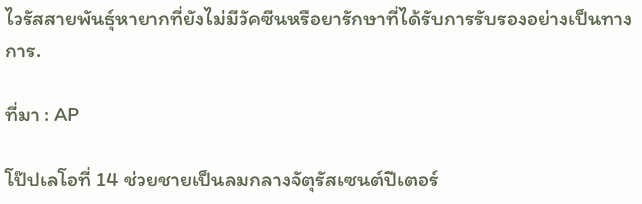ไวรัสสายพันธุ์หายากที่ยังไม่มีวัคซีนหรือยารักษาที่ได้รับการรับรองอย่างเป็นทางการ.

ที่มา : AP

โป๊ปเลโอที่ 14 ช่วยชายเป็นลมกลางจัตุรัสเซนต์ปีเตอร์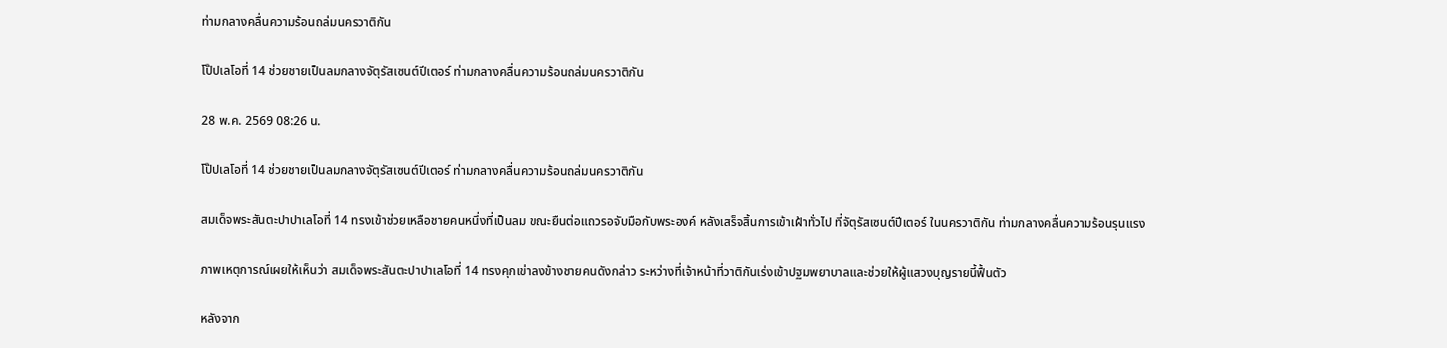ท่ามกลางคลื่นความร้อนถล่มนครวาติกัน

โป๊ปเลโอที่ 14 ช่วยชายเป็นลมกลางจัตุรัสเซนต์ปีเตอร์ ท่ามกลางคลื่นความร้อนถล่มนครวาติกัน

28 พ.ค. 2569 08:26 น.

โป๊ปเลโอที่ 14 ช่วยชายเป็นลมกลางจัตุรัสเซนต์ปีเตอร์ ท่ามกลางคลื่นความร้อนถล่มนครวาติกัน

สมเด็จพระสันตะปาปาเลโอที่ 14 ทรงเข้าช่วยเหลือชายคนหนึ่งที่เป็นลม ขณะยืนต่อแถวรอจับมือกับพระองค์ หลังเสร็จสิ้นการเข้าเฝ้าทั่วไป ที่จัตุรัสเซนต์ปีเตอร์ ในนครวาติกัน ท่ามกลางคลื่นความร้อนรุนแรง

ภาพเหตุการณ์เผยให้เห็นว่า สมเด็จพระสันตะปาปาเลโอที่ 14 ทรงคุกเข่าลงข้างชายคนดังกล่าว ระหว่างที่เจ้าหน้าที่วาติกันเร่งเข้าปฐมพยาบาลและช่วยให้ผู้แสวงบุญรายนี้ฟื้นตัว

หลังจาก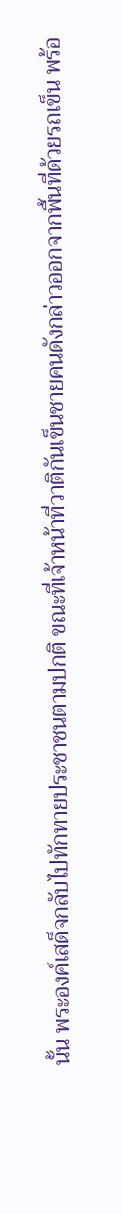นั้น พระองค์เสด็จกลับไปทักทายประชาชนตามปกติ ขณะที่เจ้าหน้าที่วาติกันเข็นชายคนดังกล่าวออกจากพื้นที่ด้วยรถเข็น พร้อ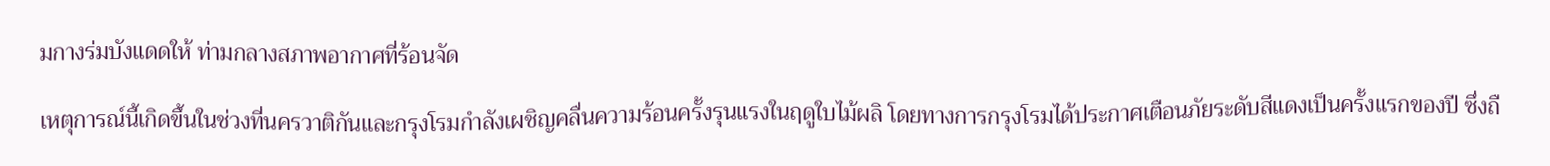มกางร่มบังแดดให้ ท่ามกลางสภาพอากาศที่ร้อนจัด

เหตุการณ์นี้เกิดขึ้นในช่วงที่นครวาติกันและกรุงโรมกำลังเผชิญคลื่นความร้อนครั้งรุนแรงในฤดูใบไม้ผลิ โดยทางการกรุงโรมได้ประกาศเตือนภัยระดับสีแดงเป็นครั้งแรกของปี ซึ่งถื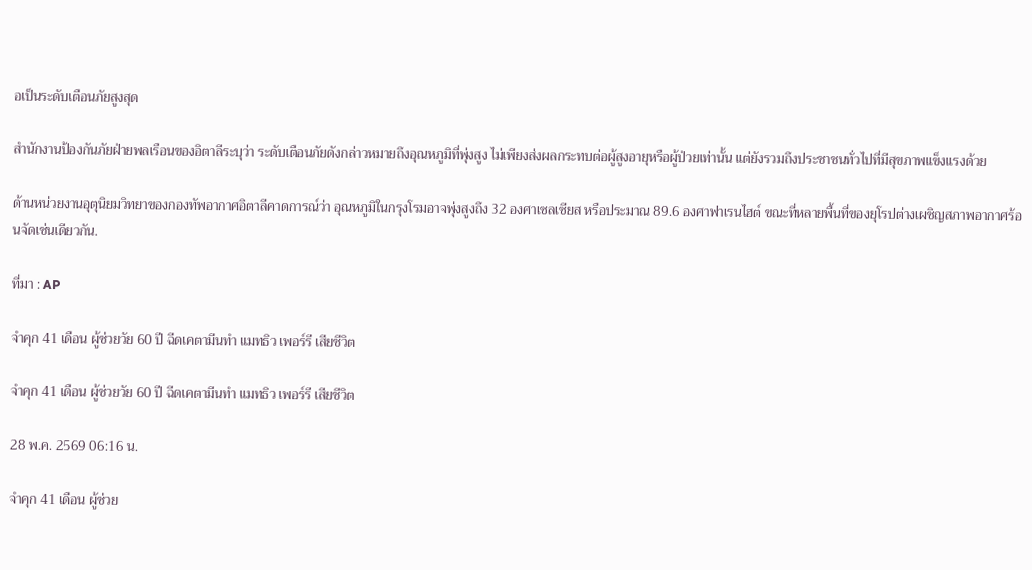อเป็นระดับเตือนภัยสูงสุด

สำนักงานป้องกันภัยฝ่ายพลเรือนของอิตาลีระบุว่า ระดับเตือนภัยดังกล่าวหมายถึงอุณหภูมิที่พุ่งสูง ไม่เพียงส่งผลกระทบต่อผู้สูงอายุหรือผู้ป่วยเท่านั้น แต่ยังรวมถึงประชาชนทั่วไปที่มีสุขภาพแข็งแรงด้วย

ด้านหน่วยงานอุตุนิยมวิทยาของกองทัพอากาศอิตาลีคาดการณ์ว่า อุณหภูมิในกรุงโรมอาจพุ่งสูงถึง 32 องศาเซลเซียส หรือประมาณ 89.6 องศาฟาเรนไฮต์ ขณะที่หลายพื้นที่ของยุโรปต่างเผชิญสภาพอากาศร้อนจัดเช่นเดียวกัน.

ที่มา : AP

จำคุก 41 เดือน ผู้ช่วยวัย 60 ปี ฉีดเคตามีนทำ แมทธิว เพอร์รี เสียชีวิต

จำคุก 41 เดือน ผู้ช่วยวัย 60 ปี ฉีดเคตามีนทำ แมทธิว เพอร์รี เสียชีวิต

28 พ.ค. 2569 06:16 น.

จำคุก 41 เดือน ผู้ช่วย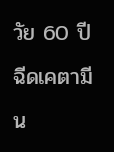วัย 60 ปี ฉีดเคตามีน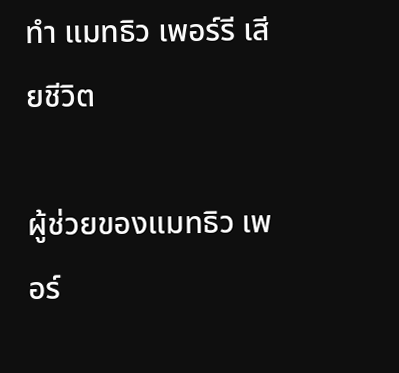ทำ แมทธิว เพอร์รี เสียชีวิต

ผู้ช่วยของแมทธิว เพอร์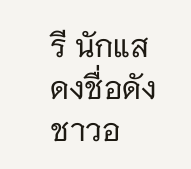รี นักแสดงชื่อดังชาวอ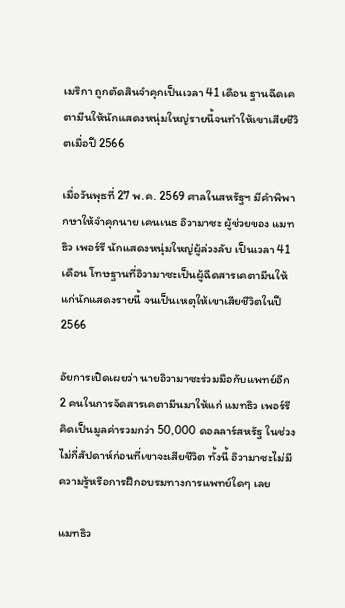เมริกา ถูกตัดสินจำคุกเป็นเวลา 41 เดือน ฐานฉีดเคตามีนให้นักแสดงหนุ่มใหญ่รายนี้จนทำให้เขาเสียชีวิตเมื่อปี 2566

เมื่อวันพุธที่ 27 พ.ค. 2569 ศาลในสหรัฐฯ มีคำพิพากษาให้จำคุกนาย เคนเนธ อิวามาซะ ผู้ช่วยของ แมทธิว เพอร์รี นักแสดงหนุ่มใหญ่ผู้ล่วงลับ เป็นเวลา 41 เดือน โทษฐานที่อิวามาซะเป็นผู้ฉีดสารเคตามีนให้แก่นักแสดงรายนี้ จนเป็นเหตุให้เขาเสียชีวิตในปี 2566

อัยการเปิดเผยว่า นายอิวามาซะร่วมมือกับแพทย์อีก 2 คนในการจัดสารเคตามีนมาให้แก่ แมทธิว เพอร์รี คิดเป็นมูลค่ารวมกว่า 50,000 ดอลลาร์สหรัฐ ในช่วงไม่กี่สัปดาห์ก่อนที่เขาจะเสียชีวิต ทั้งนี้ อิวามาซะไม่มีความรู้หรือการฝึกอบรมทางการแพทย์ใดๆ เลย

แมทธิว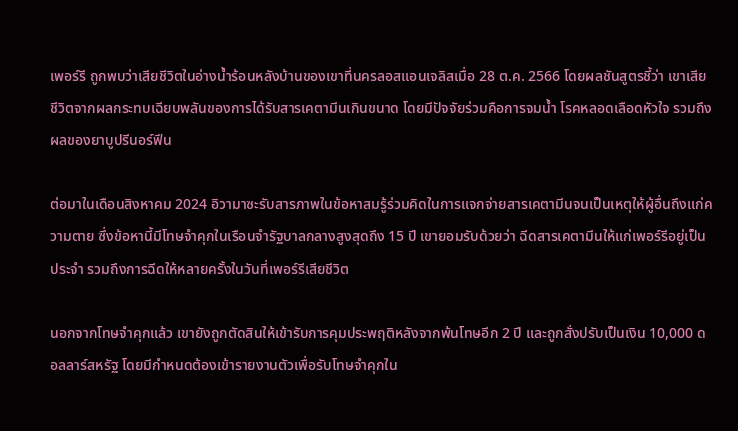เพอร์รี ถูกพบว่าเสียชีวิตในอ่างน้ำร้อนหลังบ้านของเขาที่นครลอสแอนเจลิสเมื่อ 28 ต.ค. 2566 โดยผลชันสูตรชี้ว่า เขาเสียชีวิตจากผลกระทบเฉียบพลันของการได้รับสารเคตามีนเกินขนาด โดยมีปัจจัยร่วมคือการจมน้ำ โรคหลอดเลือดหัวใจ รวมถึงผลของยาบูปรีนอร์ฟีน

ต่อมาในเดือนสิงหาคม 2024 อิวามาซะรับสารภาพในข้อหาสมรู้ร่วมคิดในการแจกจ่ายสารเคตามีนจนเป็นเหตุให้ผู้อื่นถึงแก่ความตาย ซึ่งข้อหานี้มีโทษจำคุกในเรือนจำรัฐบาลกลางสูงสุดถึง 15 ปี เขายอมรับด้วยว่า ฉีดสารเคตามีนให้แก่เพอร์รีอยู่เป็นประจำ รวมถึงการฉีดให้หลายครั้งในวันที่เพอร์รีเสียชีวิต

นอกจากโทษจำคุกแล้ว เขายังถูกตัดสินให้เข้ารับการคุมประพฤติหลังจากพ้นโทษอีก 2 ปี และถูกสั่งปรับเป็นเงิน 10,000 ดอลลาร์สหรัฐ โดยมีกำหนดต้องเข้ารายงานตัวเพื่อรับโทษจำคุกใน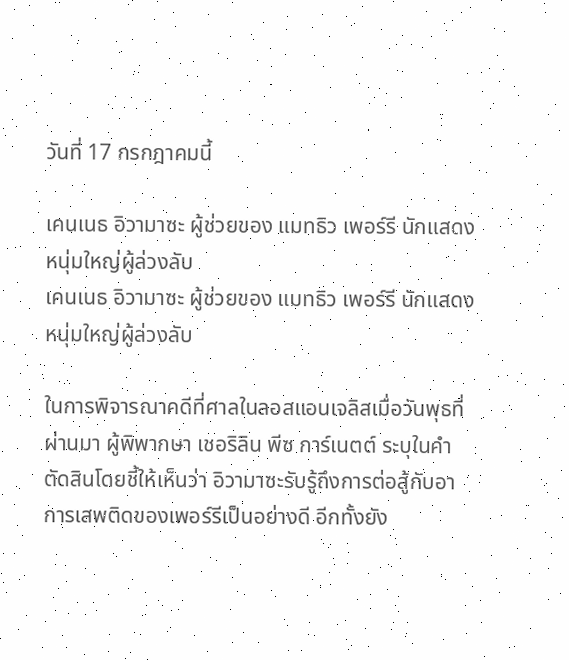วันที่ 17 กรกฎาคมนี้

เคนเนธ อิวามาซะ ผู้ช่วยของ แมทธิว เพอร์รี นักแสดงหนุ่มใหญ่ผู้ล่วงลับ
เคนเนธ อิวามาซะ ผู้ช่วยของ แมทธิว เพอร์รี นักแสดงหนุ่มใหญ่ผู้ล่วงลับ

ในการพิจารณาคดีที่ศาลในลอสแอนเจลิสเมื่อวันพุธที่ผ่านมา ผู้พิพากษา เชอริลิน พีซ การ์เนตต์ ระบุในคำตัดสินโดยชี้ให้เห็นว่า อิวามาซะรับรู้ถึงการต่อสู้กับอาการเสพติดของเพอร์รีเป็นอย่างดี อีกทั้งยัง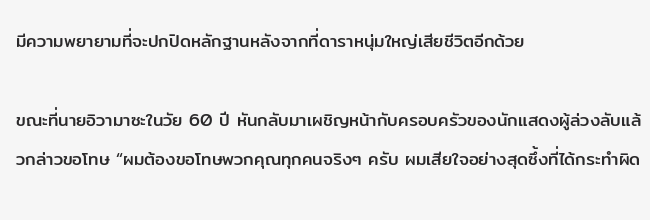มีความพยายามที่จะปกปิดหลักฐานหลังจากที่ดาราหนุ่มใหญ่เสียชีวิตอีกด้วย

ขณะที่นายอิวามาซะในวัย 60 ปี หันกลับมาเผชิญหน้ากับครอบครัวของนักแสดงผู้ล่วงลับแล้วกล่าวขอโทษ “ผมต้องขอโทษพวกคุณทุกคนจริงๆ ครับ ผมเสียใจอย่างสุดซึ้งที่ได้กระทำผิด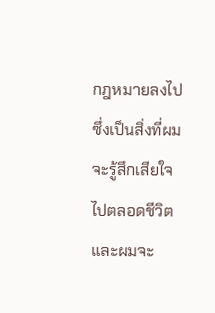กฎหมายลงไป ซึ่งเป็นสิ่งที่ผมจะรู้สึกเสียใจไปตลอดชีวิต และผมจะ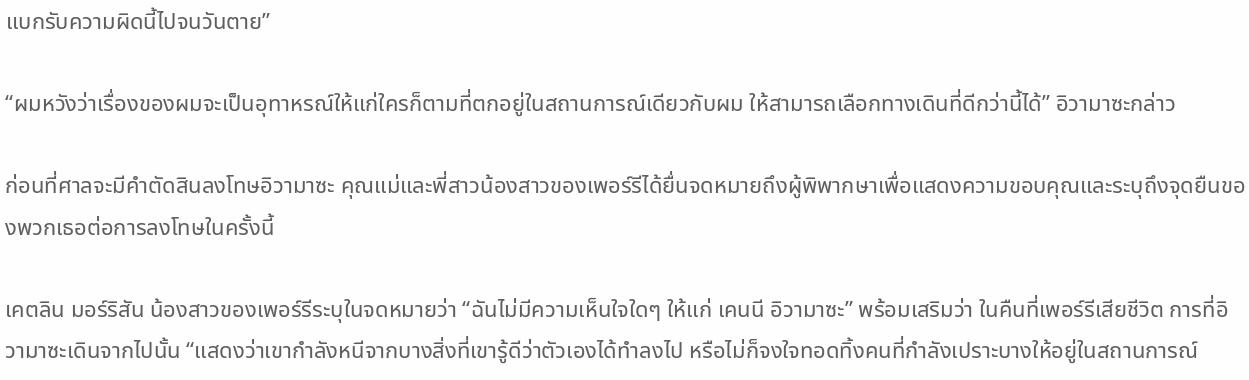แบกรับความผิดนี้ไปจนวันตาย”

“ผมหวังว่าเรื่องของผมจะเป็นอุทาหรณ์ให้แก่ใครก็ตามที่ตกอยู่ในสถานการณ์เดียวกับผม ให้สามารถเลือกทางเดินที่ดีกว่านี้ได้” อิวามาซะกล่าว

ก่อนที่ศาลจะมีคำตัดสินลงโทษอิวามาซะ คุณแม่และพี่สาวน้องสาวของเพอร์รีได้ยื่นจดหมายถึงผู้พิพากษาเพื่อแสดงความขอบคุณและระบุถึงจุดยืนของพวกเธอต่อการลงโทษในครั้งนี้

เคตลิน มอร์ริสัน น้องสาวของเพอร์รีระบุในจดหมายว่า “ฉันไม่มีความเห็นใจใดๆ ให้แก่ เคนนี อิวามาซะ” พร้อมเสริมว่า ในคืนที่เพอร์รีเสียชีวิต การที่อิวามาซะเดินจากไปนั้น “แสดงว่าเขากำลังหนีจากบางสิ่งที่เขารู้ดีว่าตัวเองได้ทำลงไป หรือไม่ก็จงใจทอดทิ้งคนที่กำลังเปราะบางให้อยู่ในสถานการณ์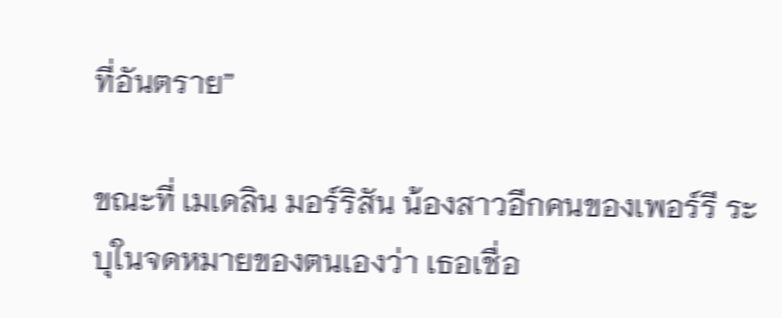ที่อันตราย”

ขณะที่ เมเดลิน มอร์ริสัน น้องสาวอีกคนของเพอร์รี ระบุในจดหมายของตนเองว่า เธอเชื่อ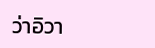ว่าอิวา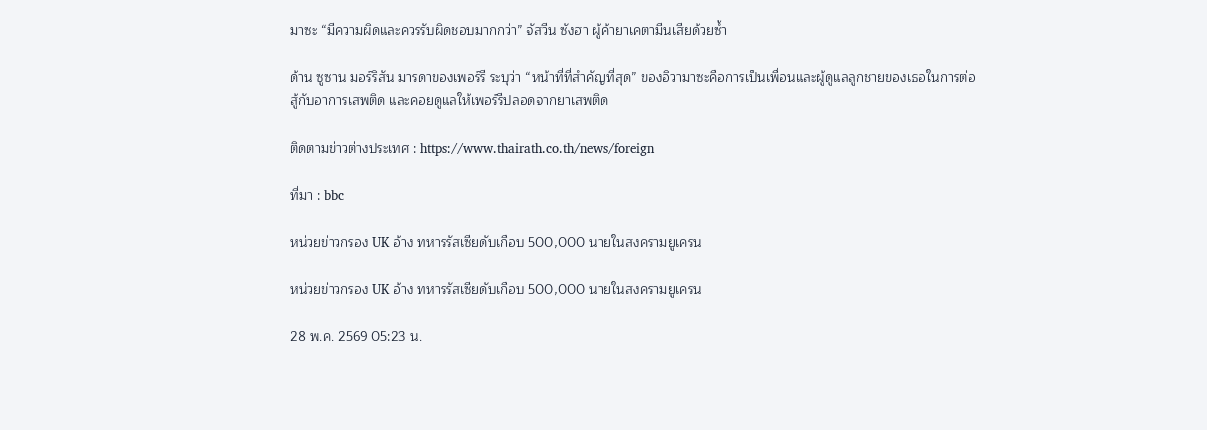มาซะ “มีความผิดและควรรับผิดชอบมากกว่า” จัสวีน ซังฮา ผู้ค้ายาเคตามีนเสียด้วยซ้ำ

ด้าน ซูซาน มอร์ริสัน มารดาของเพอร์รี ระบุว่า “หน้าที่ที่สำคัญที่สุด” ของอิวามาซะคือการเป็นเพื่อนและผู้ดูแลลูกชายของเธอในการต่อสู้กับอาการเสพติด และคอยดูแลให้เพอร์รีปลอดจากยาเสพติด

ติดตามข่าวต่างประเทศ : https://www.thairath.co.th/news/foreign

ที่มา : bbc

หน่วยข่าวกรอง UK อ้าง ทหารรัสเซียดับเกือบ 500,000 นายในสงครามยูเครน

หน่วยข่าวกรอง UK อ้าง ทหารรัสเซียดับเกือบ 500,000 นายในสงครามยูเครน

28 พ.ค. 2569 05:23 น.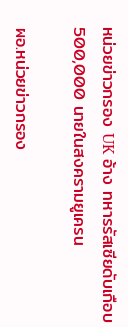หน่วยข่าวกรอง UK อ้าง ทหารรัสเซียดับเกือบ 500,000 นายในสงครามยูเครน

ผอ.หน่วยข่าวกรอง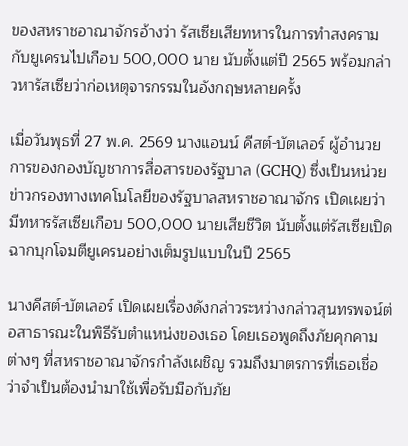ของสหราชอาณาจักรอ้างว่า รัสเซียเสียทหารในการทำสงครามกับยูเครนไปเกือบ 500,000 นาย นับตั้งแต่ปี 2565 พร้อมกล่าวหารัสเซียว่าก่อเหตุจารกรรมในอังกฤษหลายครั้ง

เมื่อวันพุธที่ 27 พ.ค. 2569 นางแอนน์ คีสต์-บัตเลอร์ ผู้อำนวยการของกองบัญชาการสื่อสารของรัฐบาล (GCHQ) ซึ่งเป็นหน่วยข่าวกรองทางเทคโนโลยีของรัฐบาลสหราชอาณาจักร เปิดเผยว่า มีทหารรัสเซียเกือบ 500,000 นายเสียชีวิต นับตั้งแต่รัสเซียเปิดฉากบุกโจมตียูเครนอย่างเต็มรูปแบบในปี 2565

นางคีสต์-บัตเลอร์ เปิดเผยเรื่องดังกล่าวระหว่างกล่าวสุนทรพจน์ต่อสาธารณะในพิธีรับตำแหน่งของเธอ โดยเธอพูดถึงภัยคุกคามต่างๆ ที่สหราชอาณาจักรกำลังเผชิญ รวมถึงมาตรการที่เธอเชื่อว่าจำเป็นต้องนำมาใช้เพื่อรับมือกับภัย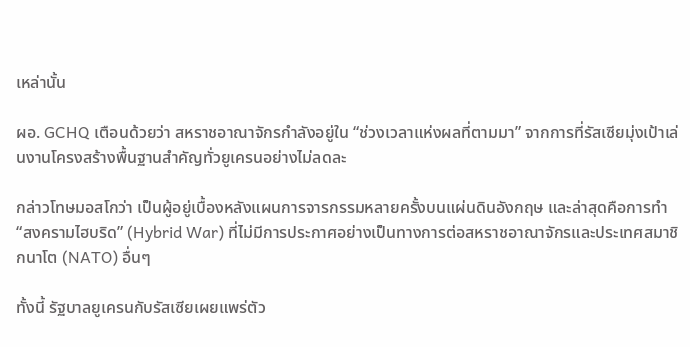เหล่านั้น

ผอ. GCHQ เตือนด้วยว่า สหราชอาณาจักรกำลังอยู่ใน “ช่วงเวลาแห่งผลที่ตามมา” จากการที่รัสเซียมุ่งเป้าเล่นงานโครงสร้างพื้นฐานสำคัญทั่วยูเครนอย่างไม่ลดละ

กล่าวโทษมอสโกว่า เป็นผู้อยู่เบื้องหลังแผนการจารกรรมหลายครั้งบนแผ่นดินอังกฤษ และล่าสุดคือการทำ “สงครามไฮบริด” (Hybrid War) ที่ไม่มีการประกาศอย่างเป็นทางการต่อสหราชอาณาจักรและประเทศสมาชิกนาโต (NATO) อื่นๆ

ทั้งนี้ รัฐบาลยูเครนกับรัสเซียเผยแพร่ตัว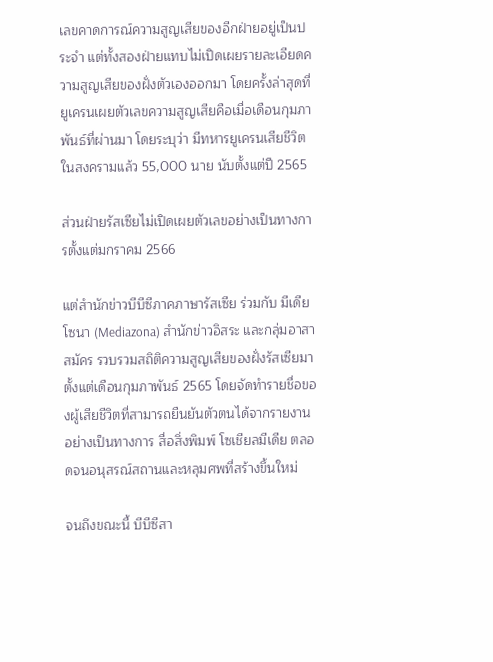เลขคาดการณ์ความสูญเสียของอีกฝ่ายอยู่เป็นประจำ แต่ทั้งสองฝ่ายแทบไม่เปิดเผยรายละเอียดความสูญเสียของฝั่งตัวเองออกมา โดยครั้งล่าสุดที่ยูเครนเผยตัวเลขความสูญเสียคือเมื่อเดือนกุมภาพันธ์ที่ผ่านมา โดยระบุว่า มีทหารยูเครนเสียชีวิตในสงครามแล้ว 55,000 นาย นับตั้งแต่ปี 2565

ส่วนฝ่ายรัสเซียไม่เปิดเผยตัวเลขอย่างเป็นทางการตั้งแต่มกราคม 2566

แต่สำนักข่าวบีบีซีภาคภาษารัสเซีย ร่วมกับ มีเดียโซนา (Mediazona) สำนักข่าวอิสระ และกลุ่มอาสาสมัคร รวบรวมสถิติความสูญเสียของฝั่งรัสเซียมาตั้งแต่เดือนกุมภาพันธ์ 2565 โดยจัดทำรายชื่อของผู้เสียชีวิตที่สามารถยืนยันตัวตนได้จากรายงานอย่างเป็นทางการ สื่อสิ่งพิมพ์ โซเชียลมีเดีย ตลอดจนอนุสรณ์สถานและหลุมศพที่สร้างขึ้นใหม่

จนถึงขณะนี้ บีบีซีสา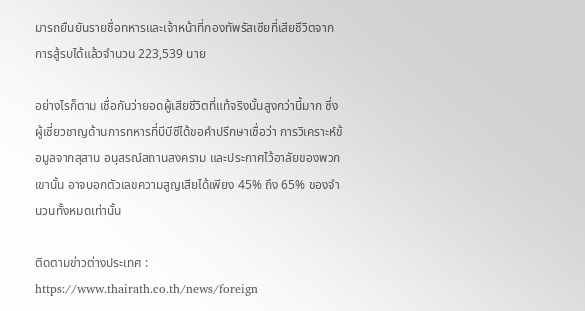มารถยืนยันรายชื่อทหารและเจ้าหน้าที่กองทัพรัสเซียที่เสียชีวิตจากการสู้รบได้แล้วจำนวน 223,539 นาย

อย่างไรก็ตาม เชื่อกันว่ายอดผู้เสียชีวิตที่แท้จริงนั้นสูงกว่านี้มาก ซึ่งผู้เชี่ยวชาญด้านการทหารที่บีบีซีได้ขอคำปรึกษาเชื่อว่า การวิเคราะห์ข้อมูลจากสุสาน อนุสรณ์สถานสงคราม และประกาศไว้อาลัยของพวกเขานั้น อาจบอกตัวเลขความสูญเสียได้เพียง 45% ถึง 65% ของจำนวนทั้งหมดเท่านั้น

ติดตามข่าวต่างประเทศ : https://www.thairath.co.th/news/foreign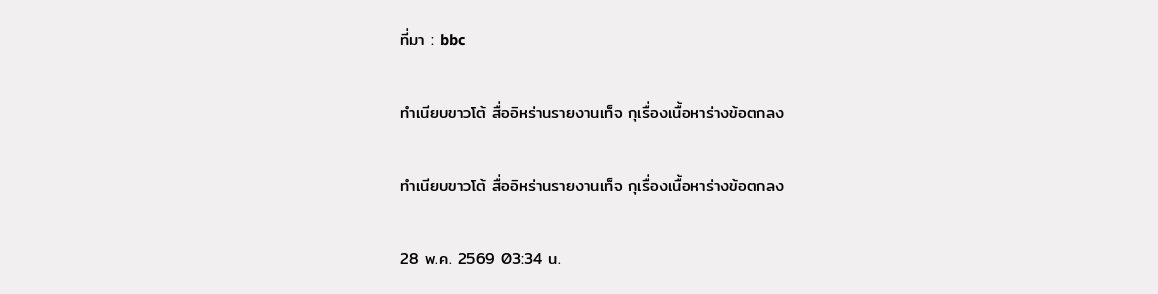ที่มา : bbc

ทำเนียบขาวโต้ สื่ออิหร่านรายงานเท็จ กุเรื่องเนื้อหาร่างข้อตกลง

ทำเนียบขาวโต้ สื่ออิหร่านรายงานเท็จ กุเรื่องเนื้อหาร่างข้อตกลง

28 พ.ค. 2569 03:34 น.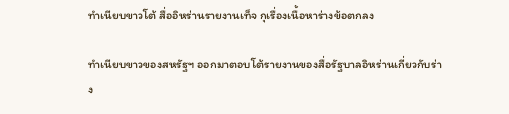ทำเนียบขาวโต้ สื่ออิหร่านรายงานเท็จ กุเรื่องเนื้อหาร่างข้อตกลง

ทำเนียบขาวของสหรัฐฯ ออกมาตอบโต้รายงานของสื่อรัฐบาลอิหร่านเกี่ยวกับร่าง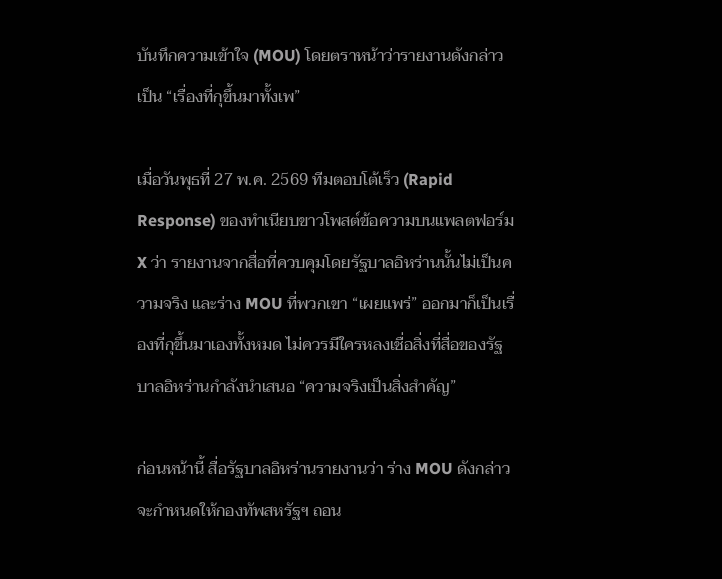บันทึกความเข้าใจ (MOU) โดยตราหน้าว่ารายงานดังกล่าวเป็น “เรื่องที่กุขึ้นมาทั้งเพ”

เมื่อวันพุธที่ 27 พ.ค. 2569 ทีมตอบโต้เร็ว (Rapid Response) ของทำเนียบขาวโพสต์ข้อความบนแพลตฟอร์ม X ว่า รายงานจากสื่อที่ควบคุมโดยรัฐบาลอิหร่านนั้นไม่เป็นความจริง และร่าง MOU ที่พวกเขา “เผยแพร่” ออกมาก็เป็นเรื่องที่กุขึ้นมาเองทั้งหมด ไม่ควรมีใครหลงเชื่อสิ่งที่สื่อของรัฐบาลอิหร่านกำลังนำเสนอ “ความจริงเป็นสิ่งสำคัญ”

ก่อนหน้านี้ สื่อรัฐบาลอิหร่านรายงานว่า ร่าง MOU ดังกล่าวจะกำหนดให้กองทัพสหรัฐฯ ถอน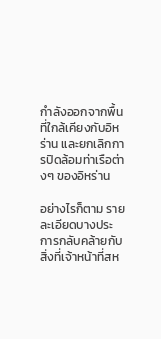กำลังออกจากพื้นที่ใกล้เคียงกับอิหร่าน และยกเลิกการปิดล้อมท่าเรือต่างๆ ของอิหร่าน

อย่างไรก็ตาม รายละเอียดบางประการกลับคล้ายกับสิ่งที่เจ้าหน้าที่สห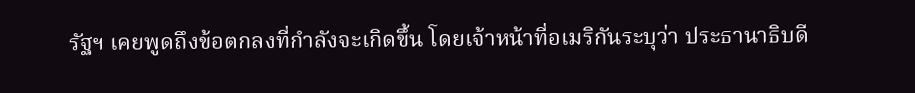รัฐฯ เคยพูดถึงข้อตกลงที่กำลังจะเกิดขึ้น โดยเจ้าหน้าที่อเมริกันระบุว่า ประธานาธิบดี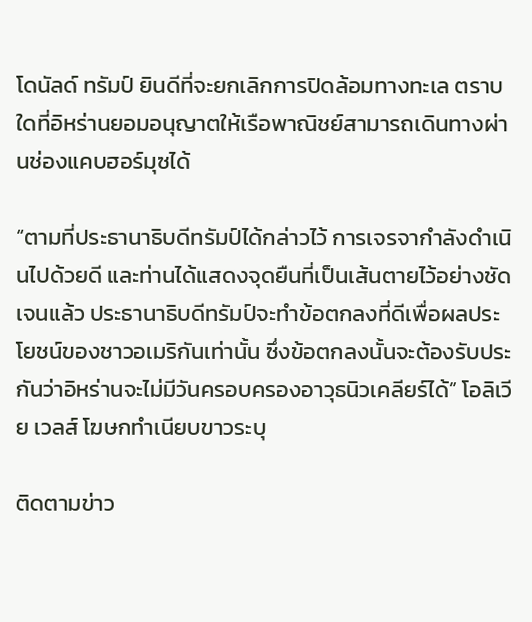โดนัลด์ ทรัมป์ ยินดีที่จะยกเลิกการปิดล้อมทางทะเล ตราบใดที่อิหร่านยอมอนุญาตให้เรือพาณิชย์สามารถเดินทางผ่านช่องแคบฮอร์มุซได้

“ตามที่ประธานาธิบดีทรัมป์ได้กล่าวไว้ การเจรจากำลังดำเนินไปด้วยดี และท่านได้แสดงจุดยืนที่เป็นเส้นตายไว้อย่างชัดเจนแล้ว ประธานาธิบดีทรัมป์จะทำข้อตกลงที่ดีเพื่อผลประโยชน์ของชาวอเมริกันเท่านั้น ซึ่งข้อตกลงนั้นจะต้องรับประกันว่าอิหร่านจะไม่มีวันครอบครองอาวุธนิวเคลียร์ได้” โอลิเวีย เวลส์ โฆษกทำเนียบขาวระบุ

ติดตามข่าว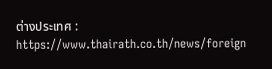ต่างประเทศ : https://www.thairath.co.th/news/foreign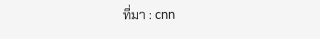ที่มา : cnn